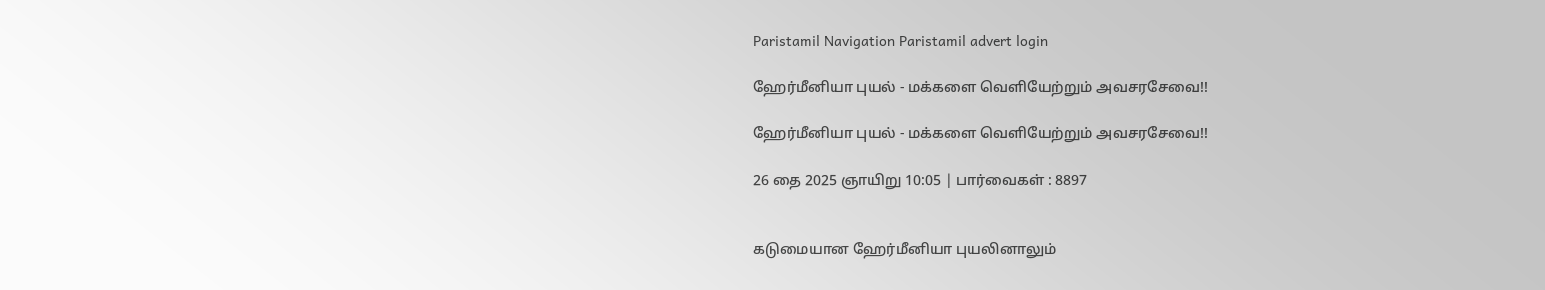Paristamil Navigation Paristamil advert login

ஹேர்மீனியா புயல் - மக்களை வெளியேற்றும் அவசரசேவை!!

ஹேர்மீனியா புயல் - மக்களை வெளியேற்றும் அவசரசேவை!!

26 தை 2025 ஞாயிறு 10:05 | பார்வைகள் : 8897


கடுமையான ஹேர்மீனியா புயலினாலும்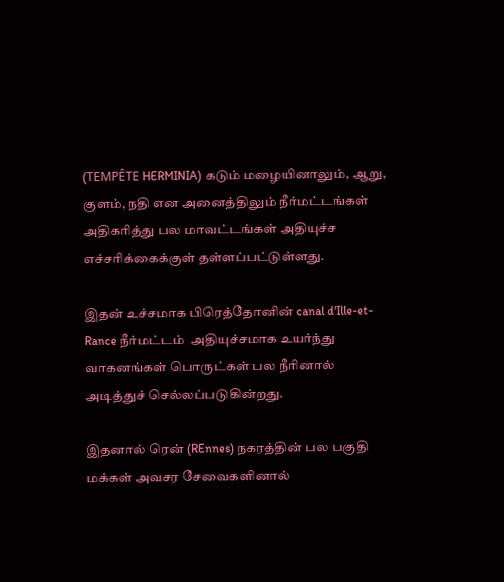(TEMPÊTE HERMINIA) கடும் மழையினாலும், ஆறு, குளம், நதி என அனைத்திலும் நீர்மட்டங்கள் அதிகரித்து பல மாவட்டங்கள் அதியுச்ச எச்சரிக்கைக்குள் தள்ளப்பட்டுள்ளது.

இதன் உச்சமாக பிரெத்தோனின் canal d'Ille-et-Rance நீர்மட்டம்  அதியுச்சமாக உயர்ந்து வாகனங்கள் பொருட்கள் பல நீரினால் அடித்துச் செல்லப்படுகின்றது.

இதனால் ரென் (REnnes) நகரத்தின் பல பகுதி மக்கள் அவசர சேவைகளினால்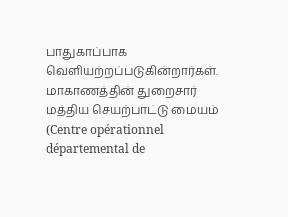பாதுகாப்பாக வெளியற்றப்படுகின்றார்கள்.
மாகாணத்தின் துறைசார் மத்திய செயற்பாட்டு மையம் (Centre opérationnel départemental de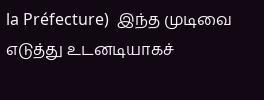la Préfecture)  இந்த முடிவை எடுத்து உடனடியாகச்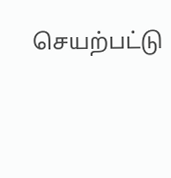செயற்பட்டு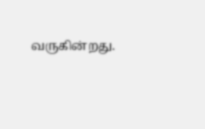வருகின்றது.